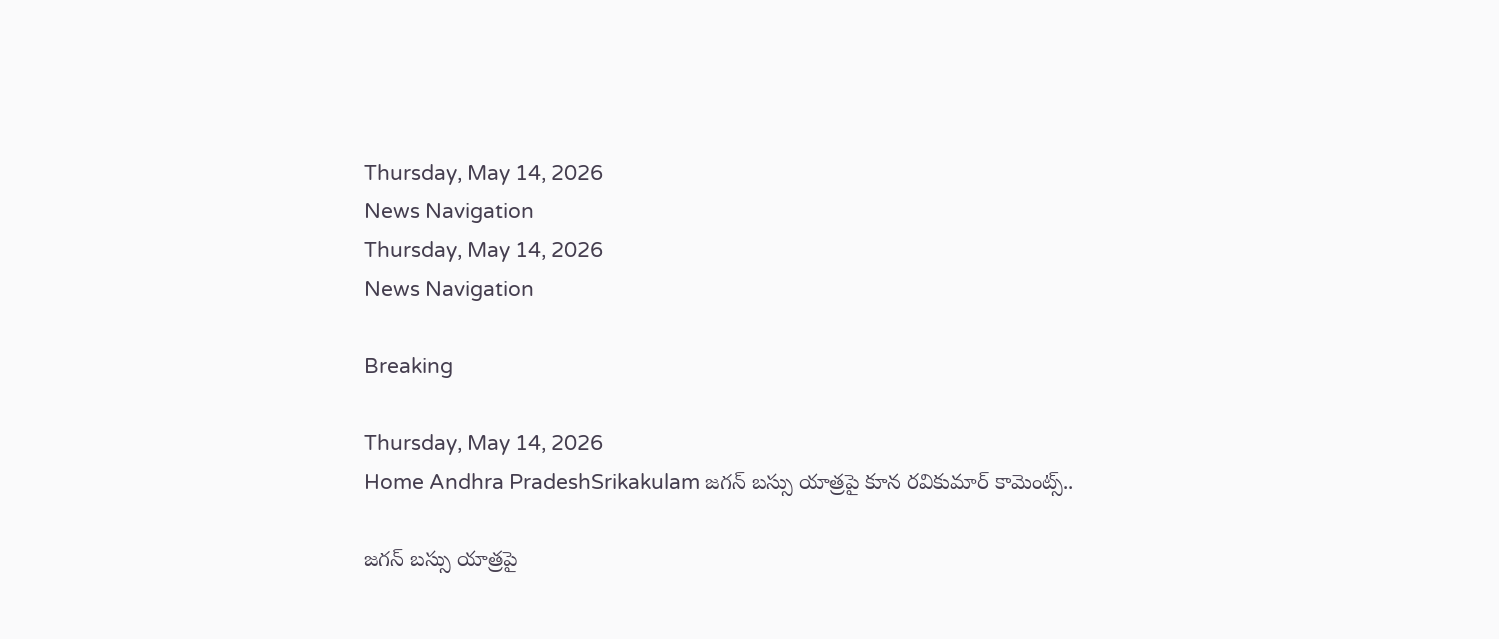Thursday, May 14, 2026
News Navigation
Thursday, May 14, 2026
News Navigation

Breaking

Thursday, May 14, 2026
Home Andhra PradeshSrikakulam జగన్ బస్సు యాత్రపై కూన రవికుమార్ కామెంట్స్..

జగన్ బస్సు యాత్రపై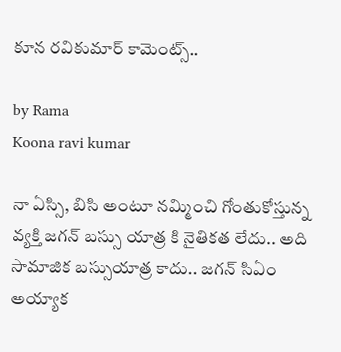కూన రవికుమార్ కామెంట్స్..

by Rama
Koona ravi kumar

నా ఏస్సి, బిసి అంటూ నమ్మించి గోంతుకోస్తున్న వ్యక్తి జగన్ బస్సు యాత్ర కి నైతికత లేదు.. అది సామాజిక బస్సుయాత్ర కాదు.. జగన్ సిఏం అయ్యాక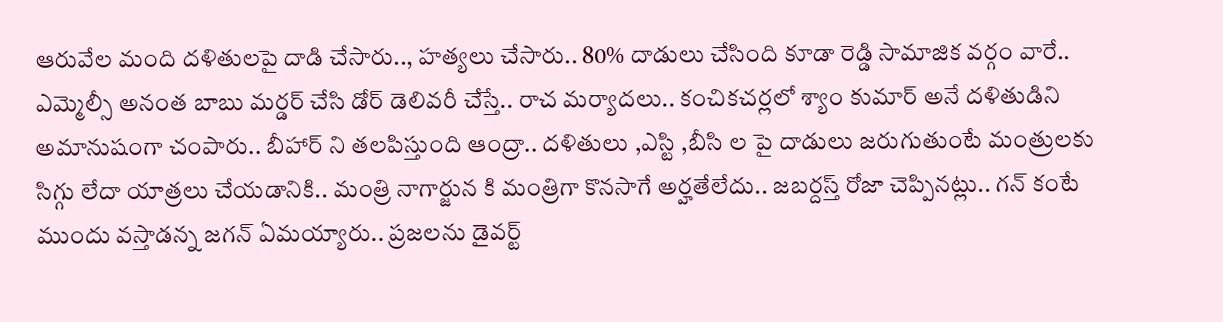ఆరువేల మంది దళితులపై దాడి చేసారు.., హత్యలు చేసారు.. 80% దాడులు చేసింది కూడా రెడ్డి సామాజిక వర్గం వారే.. ఎమ్మెల్సీ అనంత బాబు మర్డర్ చేసి డోర్ డెలివరీ చేస్తే.. రాచ మర్యాదలు.. కంచికచర్లలో శ్యాం కుమార్ అనే దళితుడిని అమానుషంగా చంపారు.. బీహార్ ని తలపిస్తుంది ఆంద్రా.. దళితులు ,ఎస్టి ,బీసి ల పై దాడులు జరుగుతుంటే మంత్రులకు సిగ్గు లేదా యాత్రలు చేయడానికి.. మంత్రి నాగార్జున కి మంత్రిగా కొనసాగే అర్హతేలేదు.. జబర్దస్త్ రోజా చెప్పినట్లు.. గన్ కంటే ముందు వస్తాడన్న జగన్ ఏమయ్యారు.. ప్రజలను డైవర్ట్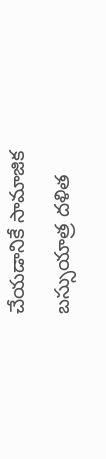చేయడానికే సామాజిక బస్సుయాత్ర దళిత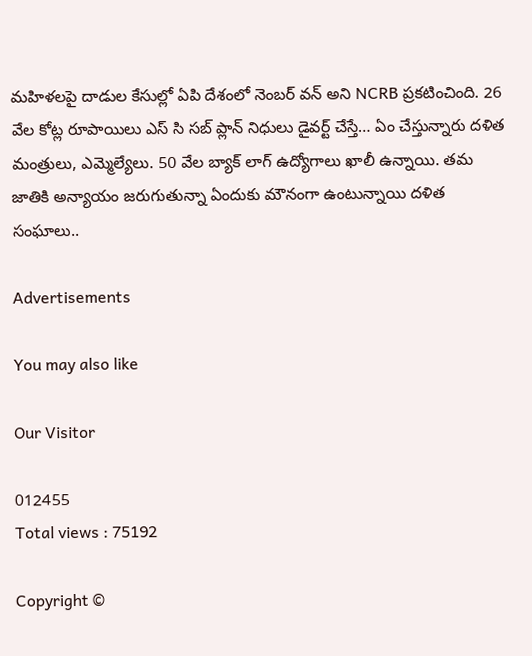మహిళలపై దాడుల కేసుల్లో ఏపి దేశంలో నెంబర్ వన్ అని NCRB ప్రకటించింది. 26 వేల కోట్ల రూపాయిలు ఎస్ సి సబ్ ప్లాన్ నిధులు డైవర్ట్ చేస్తే… ఏం చేస్తున్నారు దళిత మంత్రులు, ఎమ్మెల్యేలు. 50 వేల బ్యాక్ లాగ్ ఉద్యోగాలు ఖాలీ ఉన్నాయి. తమ జాతికి అన్యాయం జరుగుతున్నా ఏందుకు మౌనంగా ఉంటున్నాయి దళిత సంఘాలు..

Advertisements

You may also like

Our Visitor

012455
Total views : 75192

Copyright ©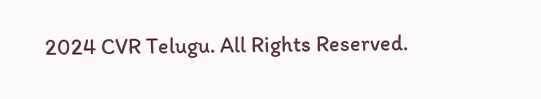2024 CVR Telugu. All Rights Reserved.